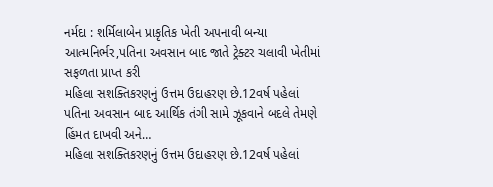નર્મદા : શર્મિલાબેન પ્રાકૃતિક ખેતી અપનાવી બન્યા આત્મનિર્ભર,પતિના અવસાન બાદ જાતે ટ્રેક્ટર ચલાવી ખેતીમાં સફળતા પ્રાપ્ત કરી
મહિલા સશક્તિકરણનું ઉત્તમ ઉદાહરણ છે.12વર્ષ પહેલાં પતિના અવસાન બાદ આર્થિક તંગી સામે ઝૂકવાને બદલે તેમણે હિંમત દાખવી અને…
મહિલા સશક્તિકરણનું ઉત્તમ ઉદાહરણ છે.12વર્ષ પહેલાં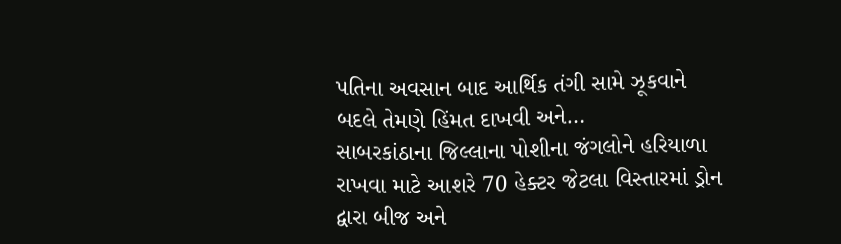પતિના અવસાન બાદ આર્થિક તંગી સામે ઝૂકવાને બદલે તેમણે હિંમત દાખવી અને…
સાબરકાંઠાના જિલ્લાના પોશીના જંગલોને હરિયાળા રાખવા માટે આશરે 70 હેક્ટર જેટલા વિસ્તારમાં ડ્રોન દ્વારા બીજ અને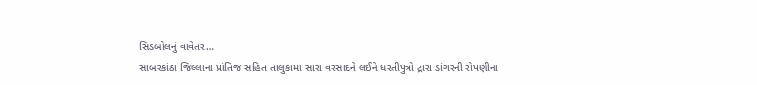સિડબોલનું વાવેતર…
સાબરકાંઠા જિલ્લાના પ્રાંતિજ સહિત તાલુકામા સારા વરસાદને લઈને ધરતીપુત્રો દ્રારા ડાંગરની રોપણીના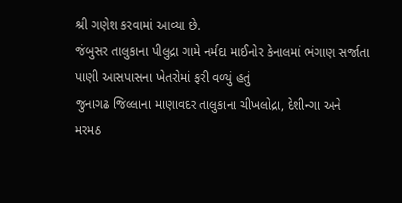શ્રી ગણેશ કરવામાં આવ્યા છે.
જંબુસર તાલુકાના પીલુદ્રા ગામે નર્મદા માઈનોર કેનાલમાં ભંગાણ સર્જાતા પાણી આસપાસના ખેતરોમાં ફરી વળ્યું હતું
જુનાગઢ જિલ્લાના માણાવદર તાલુકાના ચીખલોદ્રા, દેશીન્ગા અને મરમઠ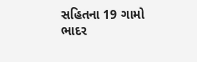સહિતના 19 ગામો ભાદર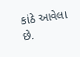કાંઠે આવેલા છે.